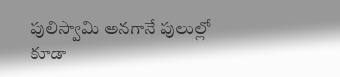పులిస్వామి అనగానే పులుల్లో కూడా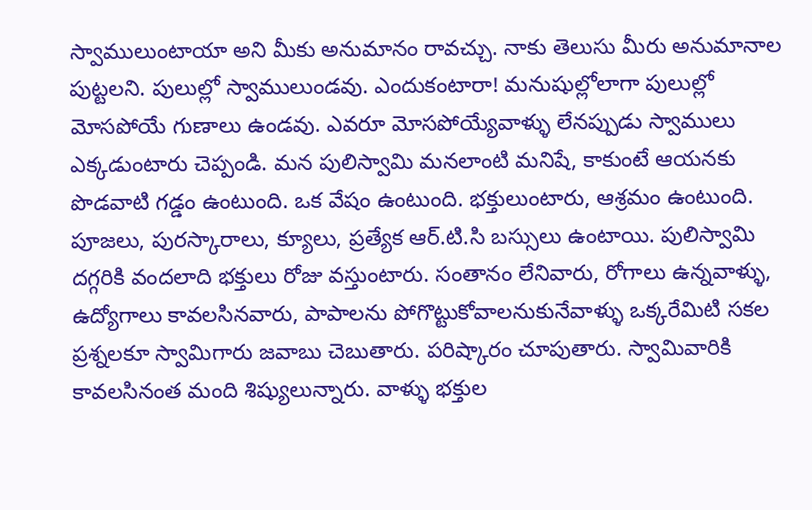స్వాములుంటాయా అని మీకు అనుమానం రావచ్చు. నాకు తెలుసు మీరు అనుమానాల పుట్టలని. పులుల్లో స్వాములుండవు. ఎందుకంటారా! మనుషుల్లోలాగా పులుల్లో మోసపోయే గుణాలు ఉండవు. ఎవరూ మోసపోయ్యేవాళ్ళు లేనప్పుడు స్వాములు ఎక్కడుంటారు చెప్పండి. మన పులిస్వామి మనలాంటి మనిషే, కాకుంటే ఆయనకు పొడవాటి గడ్డం ఉంటుంది. ఒక వేషం ఉంటుంది. భక్తులుంటారు, ఆశ్రమం ఉంటుంది. పూజలు, పురస్కారాలు, క్యూలు, ప్రత్యేక ఆర్.టి.సి బస్సులు ఉంటాయి. పులిస్వామి దగ్గరికి వందలాది భక్తులు రోజు వస్తుంటారు. సంతానం లేనివారు, రోగాలు ఉన్నవాళ్ళు, ఉద్యోగాలు కావలసినవారు, పాపాలను పోగొట్టుకోవాలనుకునేవాళ్ళు ఒక్కరేమిటి సకల ప్రశ్నలకూ స్వామిగారు జవాబు చెబుతారు. పరిష్కారం చూపుతారు. స్వామివారికి కావలసినంత మంది శిష్యులున్నారు. వాళ్ళు భక్తుల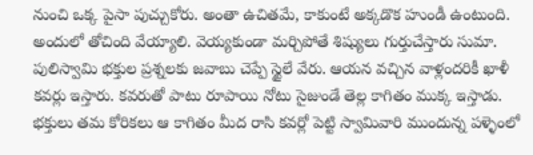నుంచి ఒక్క పైసా పుచ్చుకోరు. అంతా ఉచితమే, కాకుంటే అక్కడొక హుండీ ఉంటుంది. అందులో తోచింది వేయ్యాలి. వెయ్యకుండా మర్చిపోతే శిష్యులు గుర్తుచేస్తారు సుమా. పులిస్వామి భక్తుల ప్రశ్నలకు జవాబు చెప్పే స్టైలే వేరు. ఆయన వచ్చిన వాళ్లందరికీ ఖాళీ కవర్లు ఇస్తారు. కవరుతో పాటు రూపాయి నోటు సైజుండే తెల్ల కాగితం ముక్క ఇస్తాడు. భక్తులు తమ కోరికలు ఆ కాగితం మీద రాసి కవర్లో పెట్టి స్వామివారి ముందున్న పళ్ళెంలో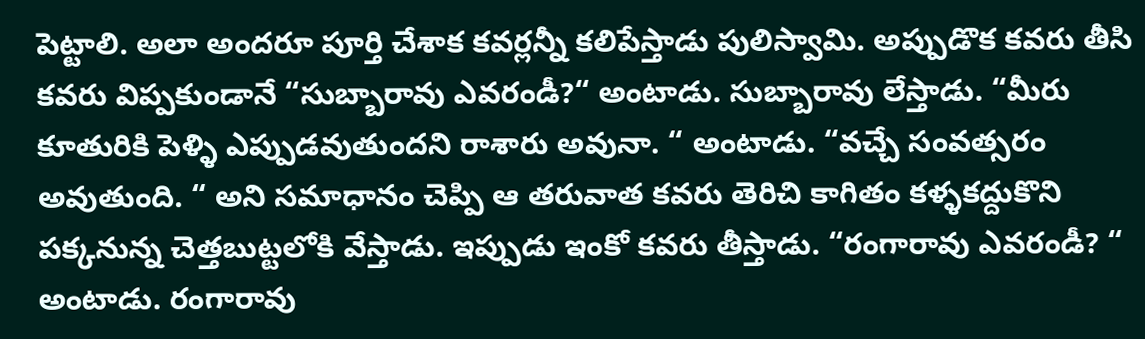పెట్టాలి. అలా అందరూ పూర్తి చేశాక కవర్లన్నీ కలిపేస్తాడు పులిస్వామి. అప్పుడొక కవరు తీసి కవరు విప్పకుండానే “సుబ్బారావు ఎవరండీ?“ అంటాడు. సుబ్బారావు లేస్తాడు. “మీరు కూతురికి పెళ్ళి ఎప్పుడవుతుందని రాశారు అవునా. “ అంటాడు. “వచ్చే సంవత్సరం అవుతుంది. “ అని సమాధానం చెప్పి ఆ తరువాత కవరు తెరిచి కాగితం కళ్ళకద్దుకొని పక్కనున్న చెత్తబుట్టలోకి వేస్తాడు. ఇప్పుడు ఇంకో కవరు తీస్తాడు. “రంగారావు ఎవరండీ? “ అంటాడు. రంగారావు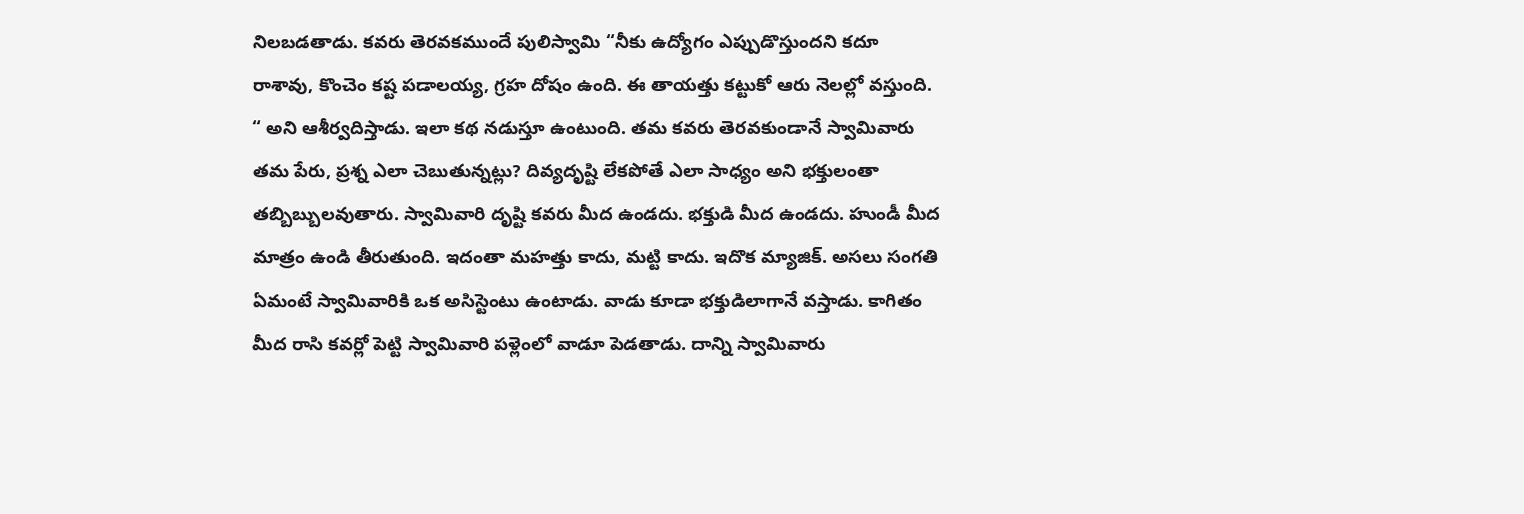నిలబడతాడు. కవరు తెరవకముందే పులిస్వామి “నీకు ఉద్యోగం ఎప్పుడొస్తుందని కదూ రాశావు, కొంచెం కష్ట పడాలయ్య, గ్రహ దోషం ఉంది. ఈ తాయత్తు కట్టుకో ఆరు నెలల్లో వస్తుంది. “ అని ఆశీర్వదిస్తాడు. ఇలా కథ నడుస్తూ ఉంటుంది. తమ కవరు తెరవకుండానే స్వామివారు తమ పేరు, ప్రశ్న ఎలా చెబుతున్నట్లు? దివ్యదృష్టి లేకపోతే ఎలా సాధ్యం అని భక్తులంతా తబ్బిబ్బులవుతారు. స్వామివారి దృష్టి కవరు మీద ఉండదు. భక్తుడి మీద ఉండదు. హుండీ మీద మాత్రం ఉండి తీరుతుంది. ఇదంతా మహత్తు కాదు, మట్టి కాదు. ఇదొక మ్యాజిక్. అసలు సంగతి ఏమంటే స్వామివారికి ఒక అసిస్టెంటు ఉంటాడు. వాడు కూడా భక్తుడిలాగానే వస్తాడు. కాగితం మీద రాసి కవర్లో పెట్టి స్వామివారి పళ్లెంలో వాడూ పెడతాడు. దాన్ని స్వామివారు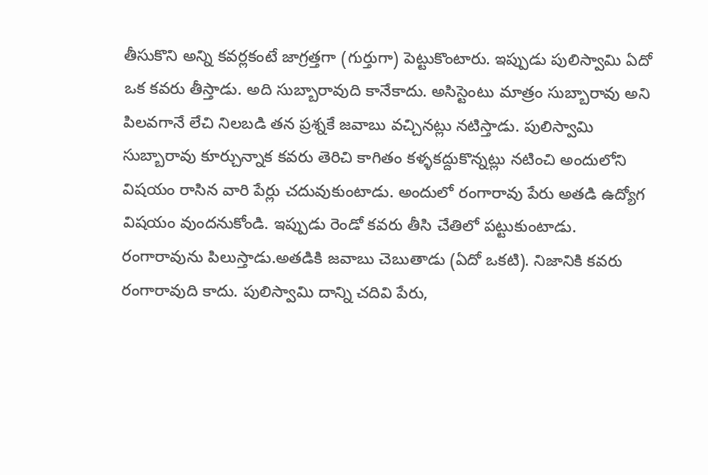తీసుకొని అన్ని కవర్లకంటే జాగ్రత్తగా (గుర్తుగా) పెట్టుకొంటారు. ఇప్పుడు పులిస్వామి ఏదో ఒక కవరు తీస్తాడు. అది సుబ్బారావుది కానేకాదు. అసిస్టెంటు మాత్రం సుబ్బారావు అని పిలవగానే లేచి నిలబడి తన ప్రశ్నకే జవాబు వచ్చినట్లు నటిస్తాడు. పులిస్వామి సుబ్బారావు కూర్చున్నాక కవరు తెరిచి కాగితం కళ్ళకద్దుకొన్నట్లు నటించి అందులోని విషయం రాసిన వారి పేర్లు చదువుకుంటాడు. అందులో రంగారావు పేరు అతడి ఉద్యోగ విషయం వుందనుకోండి. ఇప్పుడు రెండో కవరు తీసి చేతిలో పట్టుకుంటాడు. రంగారావును పిలుస్తాడు.అతడికి జవాబు చెబుతాడు (ఏదో ఒకటి). నిజానికి కవరు రంగారావుది కాదు. పులిస్వామి దాన్ని చదివి పేరు,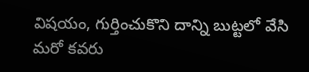విషయం, గుర్తించుకొని దాన్ని బుట్టలో వేసి మరో కవరు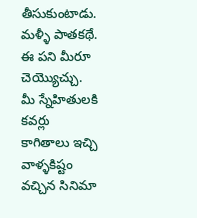తీసుకుంటాడు. మళ్ళీ పాతకథే. ఈ పని మీరూ చెయ్యొచ్చు. మీ స్నేహితులకి కవర్లు కాగితాలు ఇచ్చి వాళ్ళకిష్టం వచ్చిన సినిమా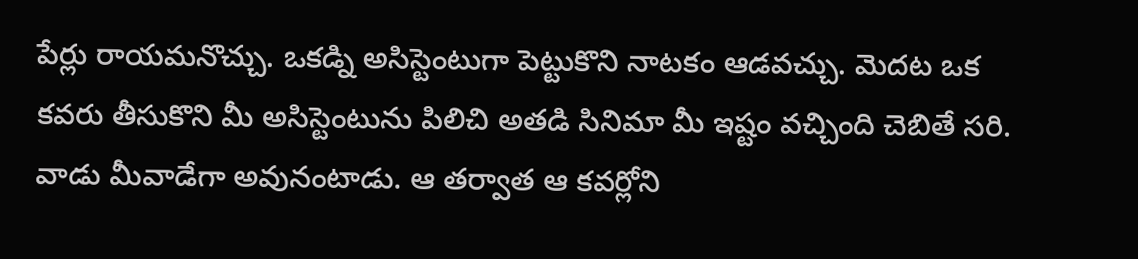పేర్లు రాయమనొచ్చు. ఒకడ్ని అసిస్టెంటుగా పెట్టుకొని నాటకం ఆడవచ్చు. మెదట ఒక కవరు తీసుకొని మీ అసిస్టెంటును పిలిచి అతడి సినిమా మీ ఇష్టం వచ్చింది చెబితే సరి. వాడు మీవాడేగా అవునంటాడు. ఆ తర్వాత ఆ కవర్లోని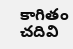కాగితం చదివి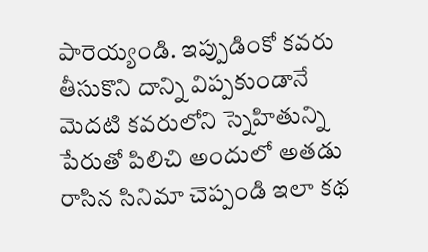పారెయ్యండి. ఇప్పుడింకో కవరు తీసుకొని దాన్ని విప్పకుండానే మెదటి కవరులోని స్నెహితున్ని పేరుతో పిలిచి అందులో అతడు రాసిన సినిమా చెప్పండి ఇలా కథ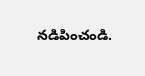నడిపించండి.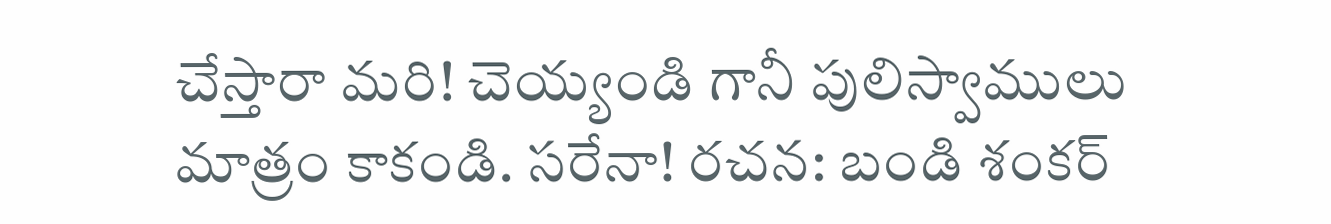చేస్తారా మరి! చెయ్యండి గానీ పులిస్వాములు మాత్రం కాకండి. సరేనా! రచన: బండి శంకర్